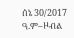ሰኔ 30/2017 ዓ.ም–ዞብል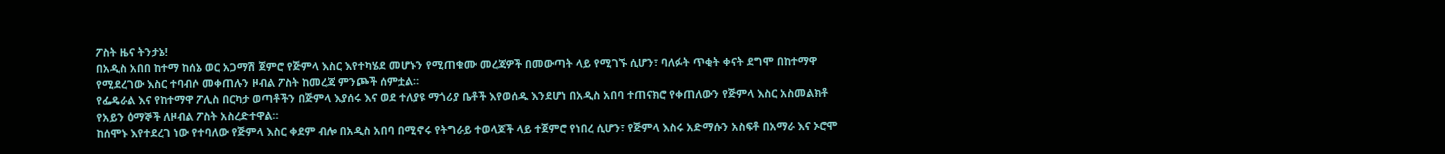ፖስት ዜና ትንታኔ!
በአዲስ አበበ ከተማ ከሰኔ ወር አጋማሽ ጀምሮ የጅምላ እስር እየተካሄደ መሆኑን የሚጠቁሙ መረጃዎች በመውጣት ላይ የሚገኙ ሲሆን፣ ባለፉት ጥቂት ቀናት ደግሞ በከተማዋ የሚደረገው እስር ተባብሶ መቀጠሉን ዞብል ፖስት ከመረጃ ምንጮች ሰምቷል።
የፌዴራል እና የከተማዋ ፖሊስ በርካታ ወጣቶችን በጅምላ እያሰሩ እና ወደ ተለያዩ ማጎሪያ ቤቶች እየወሰዱ እንደሆነ በአዲስ አበባ ተጠናክሮ የቀጠለውን የጅምላ እስር አስመልክቶ የአይን ዕማኞች ለዞብል ፖስት አስረድተዋል።
ከሰሞኑ እየተደረገ ነው የተባለው የጅምላ እስር ቀደም ብሎ በአዲስ አበባ በሚኖሩ የትግራይ ተወላጆች ላይ ተጀምሮ የነበረ ሲሆን፣ የጅምላ እስሩ አድማሱን አስፍቶ በአማራ እና ኦሮሞ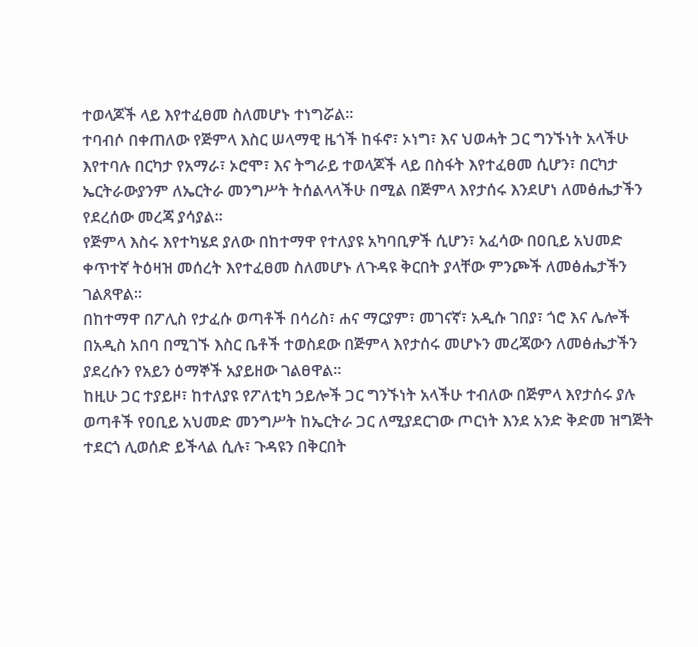ተወላጆች ላይ እየተፈፀመ ስለመሆኑ ተነግሯል።
ተባብሶ በቀጠለው የጅምላ እስር ሠላማዊ ዜጎች ከፋኖ፣ ኦነግ፣ እና ህወሓት ጋር ግንኙነት አላችሁ እየተባሉ በርካታ የአማራ፣ ኦሮሞ፣ እና ትግራይ ተወላጆች ላይ በስፋት እየተፈፀመ ሲሆን፣ በርካታ ኤርትራውያንም ለኤርትራ መንግሥት ትሰልላላችሁ በሚል በጅምላ እየታሰሩ እንደሆነ ለመፅሔታችን የደረሰው መረጃ ያሳያል።
የጅምላ እስሩ እየተካሄደ ያለው በከተማዋ የተለያዩ አካባቢዎች ሲሆን፣ አፈሳው በዐቢይ አህመድ ቀጥተኛ ትዕዛዝ መሰረት እየተፈፀመ ስለመሆኑ ለጉዳዩ ቅርበት ያላቸው ምንጮች ለመፅሔታችን ገልጸዋል።
በከተማዋ በፖሊስ የታፈሱ ወጣቶች በሳሪስ፣ ሐና ማርያም፣ መገናኛ፣ አዲሱ ገበያ፣ ጎሮ እና ሌሎች በአዲስ አበባ በሚገኙ እስር ቤቶች ተወስደው በጅምላ እየታሰሩ መሆኑን መረጃውን ለመፅሔታችን ያደረሱን የአይን ዕማኞች አያይዘው ገልፀዋል።
ከዚሁ ጋር ተያይዞ፣ ከተለያዩ የፖለቲካ ኃይሎች ጋር ግንኙነት አላችሁ ተብለው በጅምላ እየታሰሩ ያሉ ወጣቶች የዐቢይ አህመድ መንግሥት ከኤርትራ ጋር ለሚያደርገው ጦርነት እንደ አንድ ቅድመ ዝግጅት ተደርጎ ሊወሰድ ይችላል ሲሉ፣ ጉዳዩን በቅርበት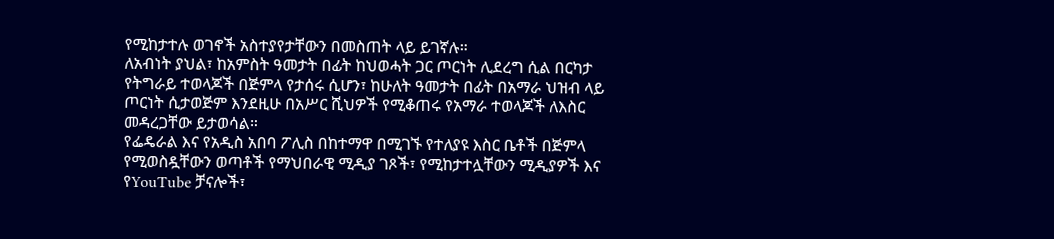የሚከታተሉ ወገኖች አስተያየታቸውን በመስጠት ላይ ይገኛሉ።
ለአብነት ያህል፣ ከአምስት ዓመታት በፊት ከህወሓት ጋር ጦርነት ሊደረግ ሲል በርካታ የትግራይ ተወላጆች በጅምላ የታሰሩ ሲሆን፣ ከሁለት ዓመታት በፊት በአማራ ህዝብ ላይ ጦርነት ሲታወጅም እንደዚሁ በአሥር ሺህዎች የሚቆጠሩ የአማራ ተወላጆች ለእስር መዳረጋቸው ይታወሳል።
የፌዴራል እና የአዲስ አበባ ፖሊስ በከተማዋ በሚገኙ የተለያዩ እስር ቤቶች በጅምላ የሚወስዷቸውን ወጣቶች የማህበራዊ ሚዲያ ገጾች፣ የሚከታተሏቸውን ሚዲያዎች እና የYouTube ቻናሎች፣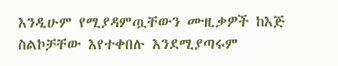እንዲሁም የሚያዳምጧቸውን ሙዚቃዎች ከእጅ ስልኮቻቸው እየተቀበሉ እንደሚያጣሩም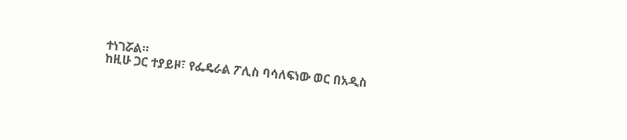ተነገሯል።
ከዚሁ ጋር ተያይዞ፣ የፌዴራል ፖሊስ ባሳለፍነው ወር በአዲስ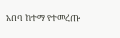አበባ ከተማ የተመረጡ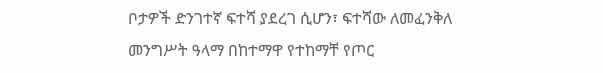ቦታዎች ድንገተኛ ፍተሻ ያደረገ ሲሆን፣ ፍተሻው ለመፈንቅለ መንግሥት ዓላማ በከተማዋ የተከማቸ የጦር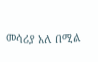መሳሪያ አለ በሚል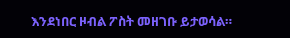እንደነበር ዞብል ፖስት መዘገቡ ይታወሳል።